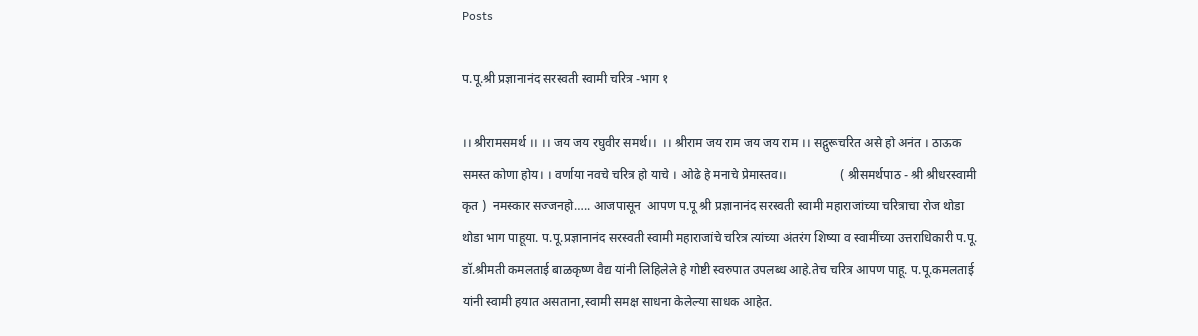Posts

प.पू.श्री प्रज्ञानानंद सरस्वती स्वामी चरित्र -भाग १

।। श्रीरामसमर्थ ।। ।। जय जय रघुवीर समर्थ।।  ।। श्रीराम जय राम जय जय राम ।। सद्गुरूचरित असे हो अनंत । ठाऊक समस्त कोणा होय। । वर्णाया नवचे चरित्र हो याचे । ओढे हे मनाचे प्रेमास्तव।।                 ( श्रीसमर्थपाठ - श्री श्रीधरस्वामी कृत )  नमस्कार सज्जनहो….. आजपासून  आपण प.पू श्री प्रज्ञानानंद सरस्वती स्वामी महाराजांच्या चरित्राचा रोज थोडा थोडा भाग पाहूया. प.पू.प्रज्ञानानंद सरस्वती स्वामी महाराजांचे चरित्र त्यांच्या अंतरंग शिष्या व स्वामींच्या उत्तराधिकारी प.पू. डॉ.श्रीमती कमलताई बाळकृष्ण वैद्य यांनी लिहिलेले हे गोष्टी स्वरुपात उपलब्ध आहे.तेच चरित्र आपण पाहू. प.पू.कमलताई यांनी स्वामी हयात असताना,स्वामी समक्ष साधना केलेल्या साधक आहेत.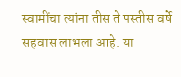स्वामींचा त्यांना तीस ते पस्तीस वर्षे सहवास लाभला आहे. या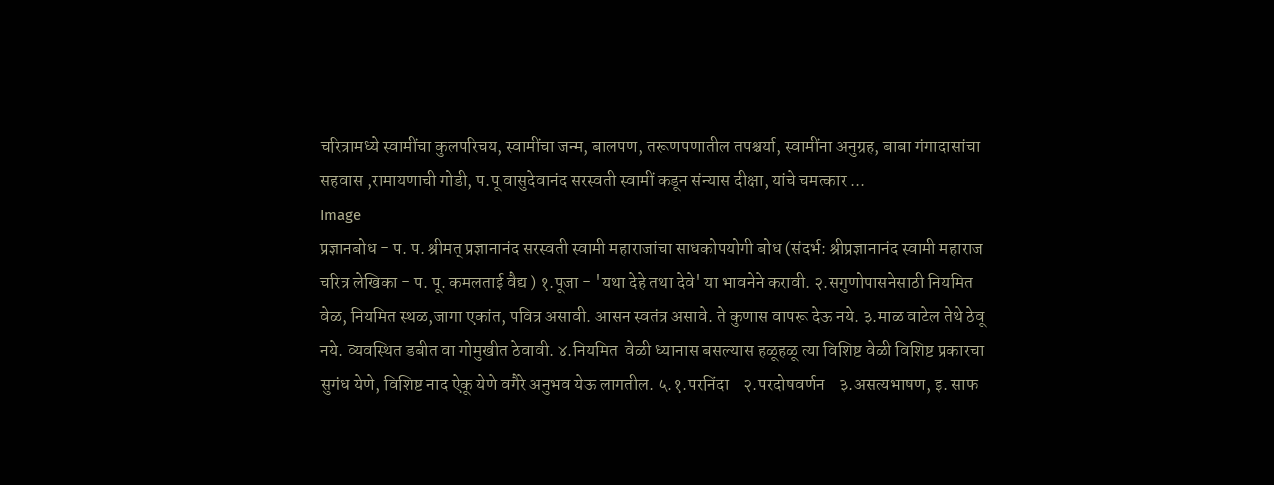चरित्रामध्ये स्वामींचा कुलपरिचय, स्वामींचा जन्म, बालपण, तरूणपणातील तपश्चर्या, स्वामींना अनुग्रह, बाबा गंगादासांचा सहवास ,रामायणाची गोडी, प.पू वासुदेवानंद सरस्वती स्वामीं कडून संन्यास दीक्षा, यांचे चमत्कार ...
Image
प्रज्ञानबोध - प. प. श्रीमत् प्रज्ञानानंद सरस्वती स्वामी महाराजांचा साधकोपयोगी बोध (संदर्भ: श्रीप्रज्ञानानंद स्वामी महाराज चरित्र लेखिका - प. पू. कमलताई वैद्य ) १.पूजा - 'यथा देहे तथा देवे' या भावनेने करावी. २.सगुणोपासनेसाठी नियमित वेळ, नियमित स्थळ,जागा एकांत, पवित्र असावी. आसन स्वतंत्र असावे. ते कुणास वापरू देऊ नये. ३.माळ वाटेल तेथे ठेवू नये. व्यवस्थित डबीत वा गोमुखीत ठेवावी. ४.नियमित  वेळी ध्यानास बसल्यास हळूहळू त्या विशिष्ट वेळी विशिष्ट प्रकारचा सुगंध येणे, विशिष्ट नाद ऐकू येणे वगैरे अनुभव येऊ लागतील. ५.१.परनिंदा    २.परदोषवर्णन    ३.असत्यभाषण, इ. साफ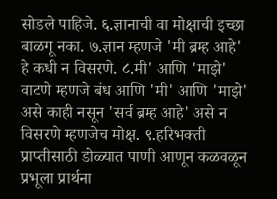सोडले पाहिजे. ६.ज्ञानाची वा मोक्षाची इच्छा बाळगू नका. ७.ज्ञान म्हणजे 'मी ब्रम्ह आहे' हे कधी न विसरणे. ८.मी' आणि 'माझे' वाटणे म्हणजे बंध आणि 'मी' आणि 'माझे' असे काही नसून 'सर्व ब्रम्ह आहे' असे न विसरणे म्हणजेच मोक्ष. ९.हरिभक्ती प्राप्तीसाठी डोळ्यात पाणी आणून कळवळून प्रभूला प्रार्थना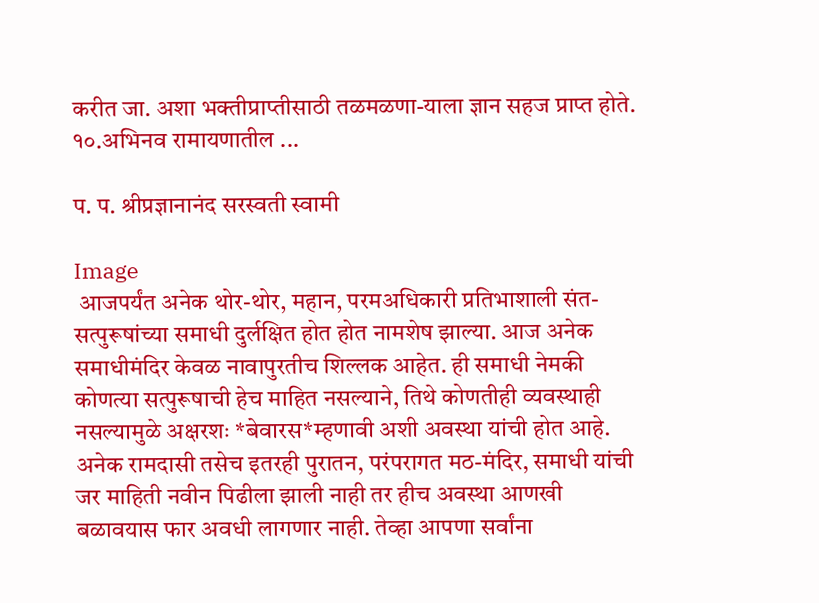करीत जा. अशा भक्तीप्राप्तीसाठी तळमळणा-याला ज्ञान सहज प्राप्त होते. १०.अभिनव रामायणातील ...

प. प. श्रीप्रज्ञानानंद सरस्वती स्वामी

Image
 आजपर्यंत अनेक थोर-थोर, महान, परमअधिकारी प्रतिभाशाली संत-सत्पुरूषांच्या समाधी दुर्लक्षित होत होत नामशेष झाल्या. आज अनेक समाधीमंदिर केवळ नावापुरतीच शिल्लक आहेत. ही समाधी नेमकी कोणत्या सत्पुरूषाची हेच माहित नसल्याने, तिथे कोणतीही व्यवस्थाही नसल्यामुळे अक्षरशः *बेवारस*म्हणावी अशी अवस्था यांची होत आहे.      अनेक रामदासी तसेच इतरही पुरातन, परंपरागत मठ-मंदिर, समाधी यांची जर माहिती नवीन पिढीला झाली नाही तर हीच अवस्था आणखी बळावयास फार अवधी लागणार नाही. तेव्हा आपणा सर्वांना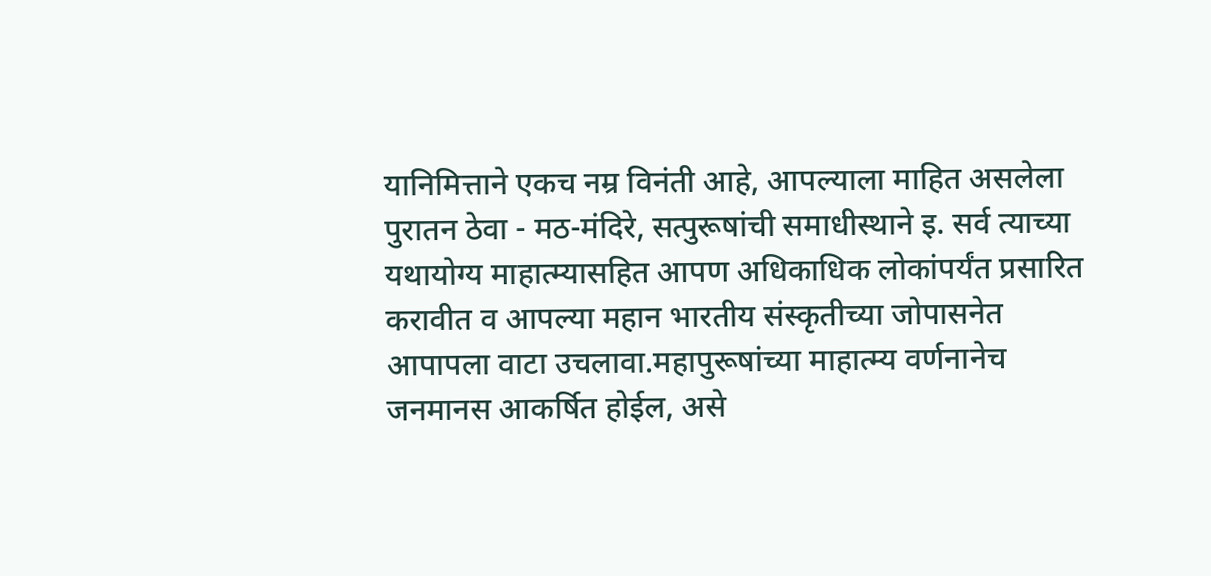यानिमित्ताने एकच नम्र विनंती आहे, आपल्याला माहित असलेला पुरातन ठेवा - मठ-मंदिरे, सत्पुरूषांची समाधीस्थाने इ. सर्व त्याच्या यथायोग्य माहात्म्यासहित आपण अधिकाधिक लोकांपर्यंत प्रसारित करावीत व आपल्या महान भारतीय संस्कृतीच्या जोपासनेत आपापला वाटा उचलावा.महापुरूषांच्या माहात्म्य वर्णनानेच जनमानस आकर्षित होईल, असे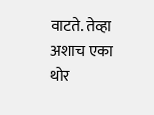वाटते. तेव्हा अशाच एका थोर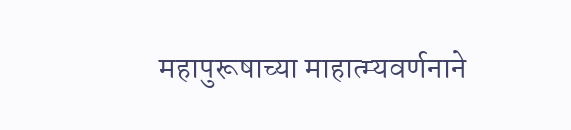महापुरूषाच्या माहात्म्यवर्णनाने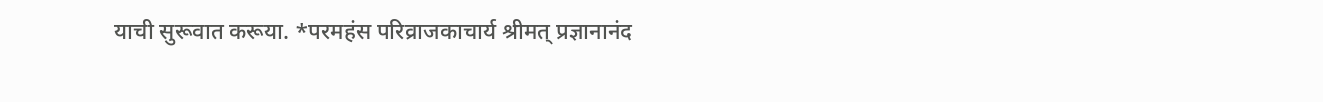याची सुरूवात करूया. *परमहंस परिव्राजकाचार्य श्रीमत् प्रज्ञानानंद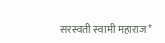सरस्वती स्वामी महाराज*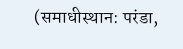(समाधीस्थान: परंडा,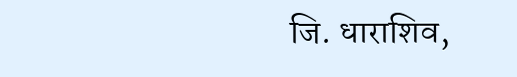जि. धाराशिव,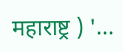महाराष्ट्र ) '...